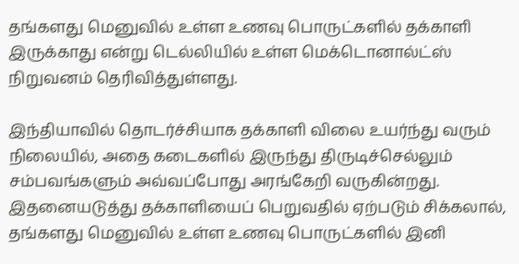தங்களது மெனுவில் உள்ள உணவு பொருட்களில் தக்காளி இருக்காது என்று டெல்லியில் உள்ள மெக்டொனால்ட்ஸ் நிறுவனம் தெரிவித்துள்ளது.

இந்தியாவில் தொடர்ச்சியாக தக்காளி விலை உயர்ந்து வரும் நிலையில், அதை கடைகளில் இருந்து திருடிச்செல்லும் சம்பவங்களும் அவ்வப்போது அரங்கேறி வருகின்றது. இதனையடுத்து தக்காளியைப் பெறுவதில் ஏற்படும் சிக்கலால், தங்களது மெனுவில் உள்ள உணவு பொருட்களில் இனி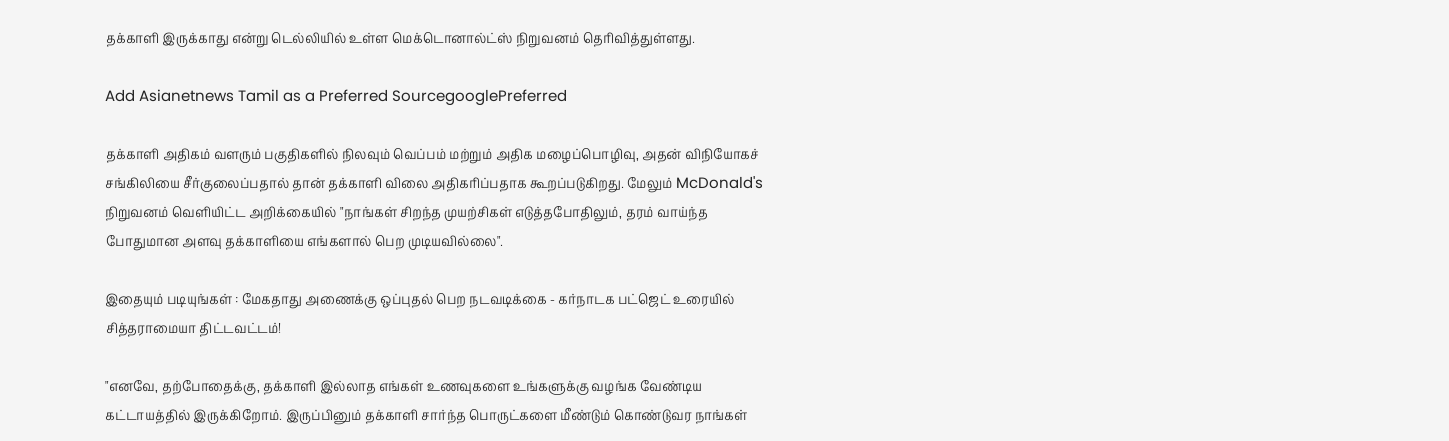தக்காளி இருக்காது என்று டெல்லியில் உள்ள மெக்டொனால்ட்ஸ் நிறுவனம் தெரிவித்துள்ளது.

Add Asianetnews Tamil as a Preferred SourcegooglePreferred

தக்காளி அதிகம் வளரும் பகுதிகளில் நிலவும் வெப்பம் மற்றும் அதிக மழைப்பொழிவு, அதன் விநியோகச் சங்கிலியை சீர்குலைப்பதால் தான் தக்காளி விலை அதிகரிப்பதாக கூறப்படுகிறது. மேலும் McDonald's நிறுவனம் வெளியிட்ட அறிக்கையில் "நாங்கள் சிறந்த முயற்சிகள் எடுத்தபோதிலும், தரம் வாய்ந்த போதுமான அளவு தக்காளியை எங்களால் பெற முடியவில்லை".

இதையும் படியுங்கள் : மேகதாது அணைக்கு ஒப்புதல் பெற நடவடிக்கை - கர்நாடக பட்ஜெட் உரையில் சித்தராமையா திட்டவட்டம்!

"எனவே, தற்போதைக்கு, தக்காளி இல்லாத எங்கள் உணவுகளை உங்களுக்கு வழங்க வேண்டிய கட்டாயத்தில் இருக்கிறோம். இருப்பினும் தக்காளி சார்ந்த பொருட்களை மீண்டும் கொண்டுவர நாங்கள்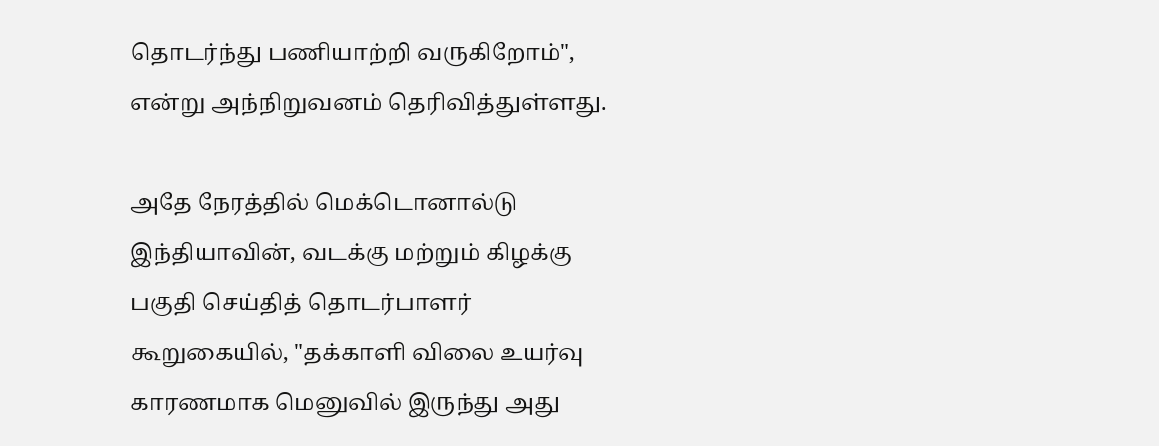தொடர்ந்து பணியாற்றி வருகிறோம்", என்று அந்நிறுவனம் தெரிவித்துள்ளது.

அதே நேரத்தில் மெக்டொனால்டு இந்தியாவின், வடக்கு மற்றும் கிழக்கு பகுதி செய்தித் தொடர்பாளர் கூறுகையில், "தக்காளி விலை உயர்வு காரணமாக மெனுவில் இருந்து அது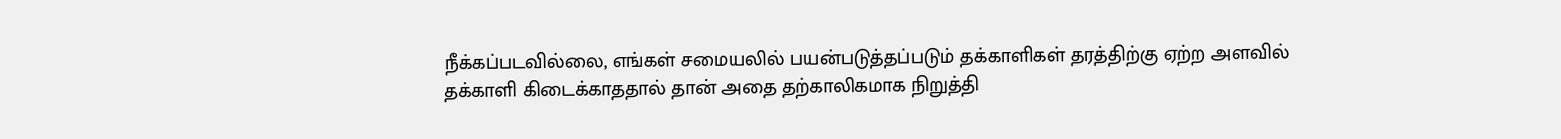நீக்கப்படவில்லை, எங்கள் சமையலில் பயன்படுத்தப்படும் தக்காளிகள் தரத்திற்கு ஏற்ற அளவில் தக்காளி கிடைக்காததால் தான் அதை தற்காலிகமாக நிறுத்தி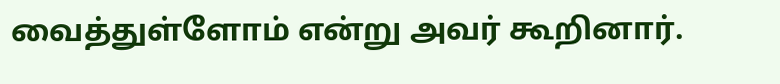வைத்துள்ளோம் என்று அவர் கூறினார்.